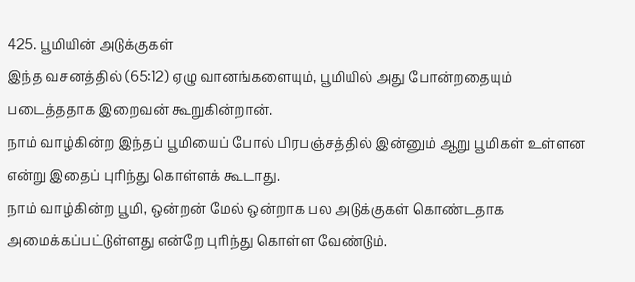425. பூமியின் அடுக்குகள்
இந்த வசனத்தில் (65:12) ஏழு வானங்களையும், பூமியில் அது போன்றதையும் படைத்ததாக இறைவன் கூறுகின்றான்.
நாம் வாழ்கின்ற இந்தப் பூமியைப் போல் பிரபஞ்சத்தில் இன்னும் ஆறு பூமிகள் உள்ளன என்று இதைப் புரிந்து கொள்ளக் கூடாது.
நாம் வாழ்கின்ற பூமி, ஒன்றன் மேல் ஒன்றாக பல அடுக்குகள் கொண்டதாக அமைக்கப்பட்டுள்ளது என்றே புரிந்து கொள்ள வேண்டும்.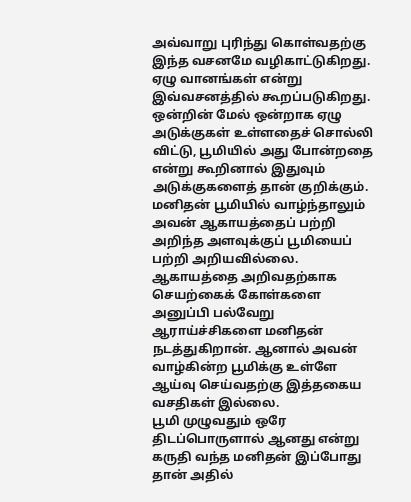அவ்வாறு புரிந்து கொள்வதற்கு இந்த வசனமே வழிகாட்டுகிறது.
ஏழு வானங்கள் என்று இவ்வசனத்தில் கூறப்படுகிறது. ஒன்றின் மேல் ஒன்றாக ஏழு அடுக்குகள் உள்ளதைச் சொல்லி விட்டு, பூமியில் அது போன்றதை என்று கூறினால் இதுவும் அடுக்குகளைத் தான் குறிக்கும்.
மனிதன் பூமியில் வாழ்ந்தாலும் அவன் ஆகாயத்தைப் பற்றி அறிந்த அளவுக்குப் பூமியைப் பற்றி அறியவில்லை.
ஆகாயத்தை அறிவதற்காக செயற்கைக் கோள்களை அனுப்பி பல்வேறு ஆராய்ச்சிகளை மனிதன் நடத்துகிறான். ஆனால் அவன் வாழ்கின்ற பூமிக்கு உள்ளே ஆய்வு செய்வதற்கு இத்தகைய வசதிகள் இல்லை.
பூமி முழுவதும் ஒரே திடப்பொருளால் ஆனது என்று கருதி வந்த மனிதன் இப்போது தான் அதில்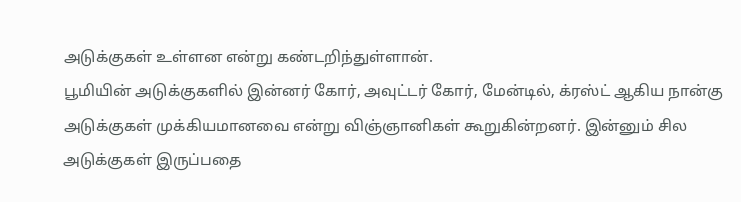அடுக்குகள் உள்ளன என்று கண்டறிந்துள்ளான்.
பூமியின் அடுக்குகளில் இன்னர் கோர், அவுட்டர் கோர், மேன்டில், க்ரஸ்ட் ஆகிய நான்கு அடுக்குகள் முக்கியமானவை என்று விஞ்ஞானிகள் கூறுகின்றனர். இன்னும் சில அடுக்குகள் இருப்பதை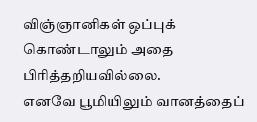விஞ்ஞானிகள் ஒப்புக் கொண்டாலும் அதை பிரித்தறியவில்லை.
எனவே பூமியிலும் வானத்தைப்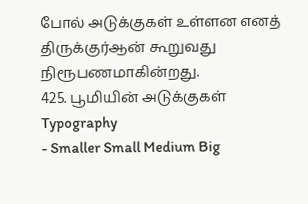போல் அடுக்குகள் உள்ளன எனத் திருக்குர்ஆன் கூறுவது நிரூபணமாகின்றது.
425. பூமியின் அடுக்குகள்
Typography
- Smaller Small Medium Big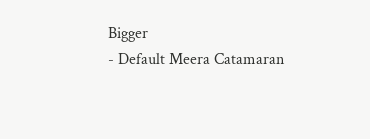Bigger
- Default Meera Catamaran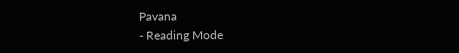Pavana
- Reading Mode